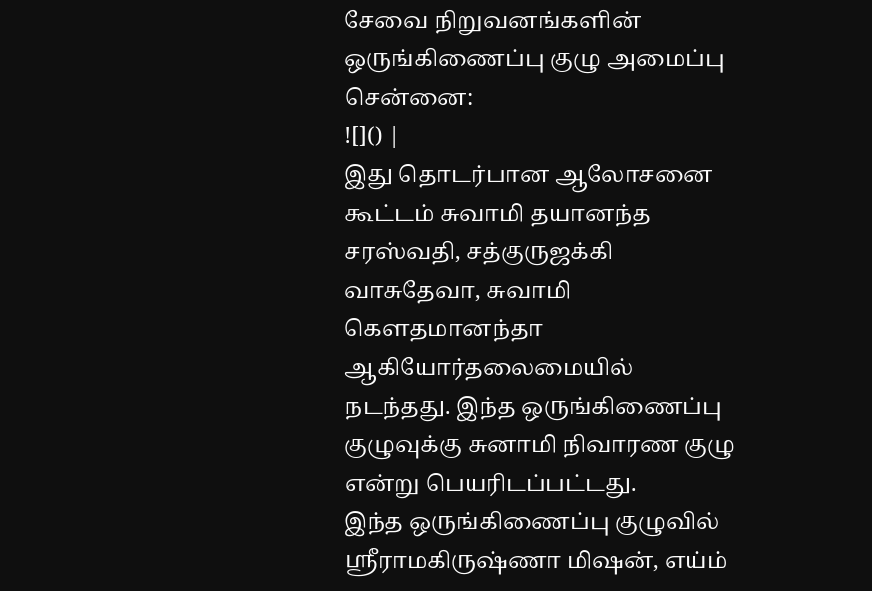சேவை நிறுவனங்களின் ஒருங்கிணைப்பு குழு அமைப்பு
சென்னை:
![]() |
இது தொடர்பான ஆலோசனை கூட்டம் சுவாமி தயானந்த சரஸ்வதி, சத்குருஜக்கி வாசுதேவா, சுவாமி கெளதமானந்தா ஆகியோர்தலைமையில் நடந்தது. இந்த ஒருங்கிணைப்பு குழுவுக்கு சுனாமி நிவாரண குழு என்று பெயரிடப்பட்டது.
இந்த ஒருங்கிணைப்பு குழுவில் ஸ்ரீராமகிருஷ்ணா மிஷன், எய்ம்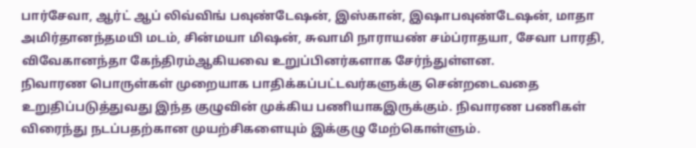பார்சேவா, ஆர்ட் ஆப் லிவ்விங் பவுண்டேஷன், இஸ்கான், இஷாபவுண்டேஷன், மாதா அமிர்தானந்தமயி மடம், சின்மயா மிஷன், சுவாமி நாராயண் சம்ப்ராதயா, சேவா பாரதி, விவேகானந்தா கேந்திரம்ஆகியவை உறுப்பினர்களாக சேர்ந்துள்ளன.
நிவாரண பொருள்கள் முறையாக பாதிக்கப்பட்டவர்களுக்கு சென்றடைவதை உறுதிப்படுத்துவது இந்த குழுவின் முக்கிய பணியாகஇருக்கும். நிவாரண பணிகள் விரைந்து நடப்பதற்கான முயற்சிகளையும் இக்குழு மேற்கொள்ளும்.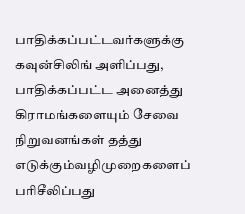பாதிக்கப்பட்டவர்களுக்கு கவுன்சிலிங் அளிப்பது, பாதிக்கப்பட்ட அனைத்து கிராமங்களையும் சேவை நிறுவனங்கள் தத்து எடுக்கும்வழிமுறைகளைப் பரிசீலிப்பது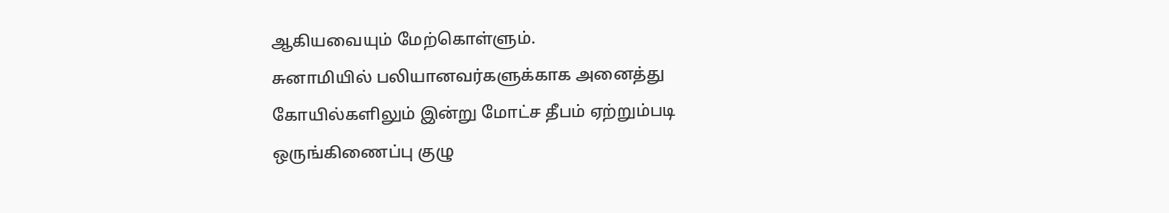ஆகியவையும் மேற்கொள்ளும்.
சுனாமியில் பலியானவர்களுக்காக அனைத்து கோயில்களிலும் இன்று மோட்ச தீபம் ஏற்றும்படி ஒருங்கிணைப்பு குழு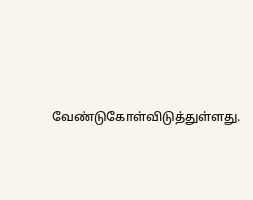வேண்டுகோள்விடுத்துள்ளது.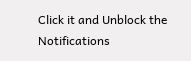Click it and Unblock the Notifications